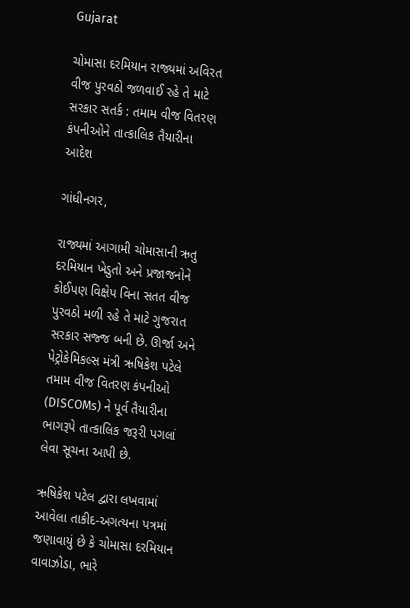Gujarat

ચોમાસા દરમિયાન રાજ્યમાં અવિરત વીજ પુરવઠો જળવાઈ રહે તે માટે સરકાર સતર્ક : તમામ વીજ વિતરણ કંપનીઓને તાત્કાલિક તૈયારીના આદેશ

ગાંધીનગર,

રાજ્યમાં આગામી ચોમાસાની ઋતુ દરમિયાન ખેડુતો અને પ્રજાજનોને કોઈપણ વિક્ષેપ વિના સતત વીજ પુરવઠો મળી રહે તે માટે ગુજરાત સરકાર સજ્જ બની છે. ઊર્જા અને પેટ્રોકેમિકલ્સ મંત્રી ઋષિકેશ પટેલે તમામ વીજ વિતરણ કંપનીઓ (DISCOMs) ને પૂર્વ તૈયારીના ભાગરૂપે તાત્કાલિક જરૂરી પગલાં લેવા સૂચના આપી છે.

ઋષિકેશ પટેલ દ્વારા લખવામાં આવેલા તાકીદ-અગત્યના પત્રમાં જણાવાયું છે કે ચોમાસા દરમિયાન વાવાઝોડા, ભારે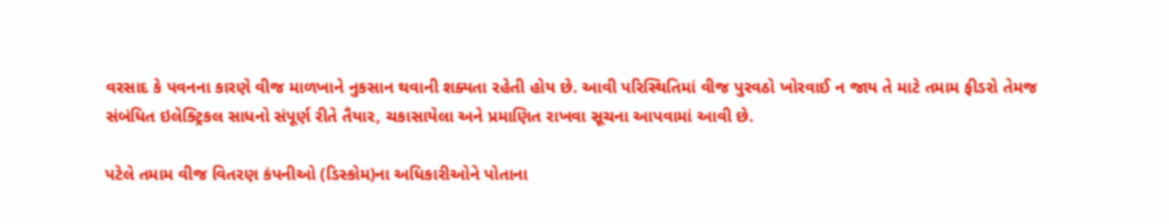વરસાદ કે પવનના કારણે વીજ માળખાને નુકસાન થવાની શક્યતા રહેતી હોય છે. આવી પરિસ્થિતિમાં વીજ પુરવઠો ખોરવાઈ ન જાય તે માટે તમામ ફીડરો તેમજ સંબંધિત ઇલેક્ટ્રિકલ સાધનો સંપૂર્ણ રીતે તૈયાર, ચકાસાયેલા અને પ્રમાણિત રાખવા સૂચના આપવામાં આવી છે.

પટેલે તમામ વીજ વિતરણ કંપનીઓ (ડિસ્કોમ)ના અધિકારીઓને પોતાના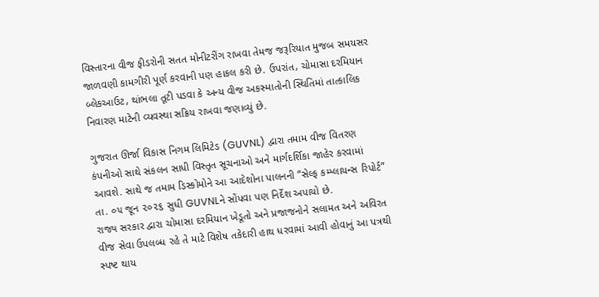વિસ્તારના વીજ ફીડરોની સતત મોનીટરીંગ રાખવા તેમજ જરૂરિયાત મુજબ સમયસર જાળવણી કામગીરી પૂર્ણ કરવાની પણ હાકલ કરી છે. ઉપરાંત, ચોમાસા દરમિયાન બ્લેકઆઉટ, થાંભલા તૂટી પડવા કે અન્ય વીજ અકસ્માતોની સ્થિતિમાં તાત્કાલિક નિવારણ માટેની વ્યવસ્થા સક્રિય રાખવા જણાવ્યું છે.

ગુજરાત ઊર્જા વિકાસ નિગમ લિમિટેડ (GUVNL) દ્વારા તમામ વીજ વિતરણ કંપનીઓ સાથે સંકલન સાધી વિસ્તૃત સૂચનાઓ અને માર્ગદર્શિકા જાહેર કરવામાં આવશે. સાથે જ તમામ ડિસ્કોમોને આ આદેશોના પાલનની “સેલ્ફ કમ્પ્લાયન્સ રિપોર્ટ” તા. ૦૫ જૂન ૨૦૨૬ સુધી GUVNLને સોંપવા પણ નિર્દેશ અપાયો છે.
રાજ્ય સરકાર દ્વારા ચોમાસા દરમિયાન ખેડૂતો અને પ્રજાજનોને સલામત અને અવિરત વીજ સેવા ઉપલબ્ધ રહે તે માટે વિશેષ તકેદારી હાથ ધરવામાં આવી હોવાનું આ પત્રથી સ્પષ્ટ થાય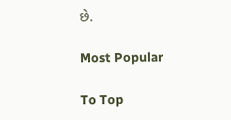છે.

Most Popular

To Top